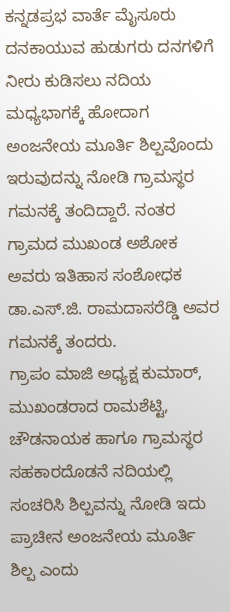ಕನ್ನಡಪ್ರಭ ವಾರ್ತೆ ಮೈಸೂರು
ದನಕಾಯುವ ಹುಡುಗರು ದನಗಳಿಗೆ ನೀರು ಕುಡಿಸಲು ನದಿಯ ಮಧ್ಯಭಾಗಕ್ಕೆ ಹೋದಾಗ ಅಂಜನೇಯ ಮೂರ್ತಿ ಶಿಲ್ಪವೊಂದು ಇರುವುದನ್ನು ನೋಡಿ ಗ್ರಾಮಸ್ಥರ ಗಮನಕ್ಕೆ ತಂದಿದ್ದಾರೆ. ನಂತರ ಗ್ರಾಮದ ಮುಖಂಡ ಅಶೋಕ ಅವರು ಇತಿಹಾಸ ಸಂಶೋಧಕ ಡಾ.ಎಸ್.ಜಿ. ರಾಮದಾಸರೆಡ್ಡಿ ಅವರ ಗಮನಕ್ಕೆ ತಂದರು.
ಗ್ರಾಪಂ ಮಾಜಿ ಅಧ್ಯಕ್ಷ ಕುಮಾರ್, ಮುಖಂಡರಾದ ರಾಮಶೆಟ್ಟಿ, ಚೌಡನಾಯಕ ಹಾಗೂ ಗ್ರಾಮಸ್ಥರ ಸಹಕಾರದೊಡನೆ ನದಿಯಲ್ಲಿ ಸಂಚರಿಸಿ ಶಿಲ್ಪವನ್ನು ನೋಡಿ ಇದು ಪ್ರಾಚೀನ ಅಂಜನೇಯ ಮೂರ್ತಿ ಶಿಲ್ಪ ಎಂದು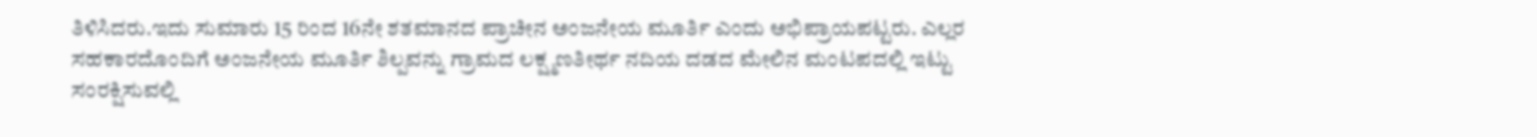ತಿಳಿಸಿದರು.ಇದು ಸುಮಾರು 15 ರಿಂದ 16ನೇ ಶತಮಾನದ ಪ್ರಾಚೀನ ಅಂಜನೇಯ ಮೂರ್ತಿ ಎಂದು ಅಭಿಪ್ರಾಯಪಟ್ಟರು. ಎಲ್ಲರ ಸಹಕಾರದೊಂದಿಗೆ ಅಂಜನೇಯ ಮೂರ್ತಿ ಶಿಲ್ಪವನ್ನು ಗ್ರಾಮದ ಲಕ್ಷ್ಮಣತೀರ್ಥ ನದಿಯ ದಡದ ಮೇಲಿನ ಮಂಟಪದಲ್ಲಿ ಇಟ್ಟು ಸಂರಕ್ಷಿಸುವಲ್ಲಿ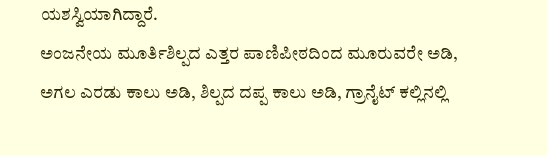ಯಶಸ್ವಿಯಾಗಿದ್ದಾರೆ.
ಅಂಜನೇಯ ಮೂರ್ತಿಶಿಲ್ಪದ ಎತ್ತರ ಪಾಣಿಪೀಠದಿಂದ ಮೂರುವರೇ ಅಡಿ, ಅಗಲ ಎರಡು ಕಾಲು ಅಡಿ, ಶಿಲ್ಪದ ದಪ್ಪ ಕಾಲು ಅಡಿ, ಗ್ರಾನೈಟ್ ಕಲ್ಲಿನಲ್ಲಿ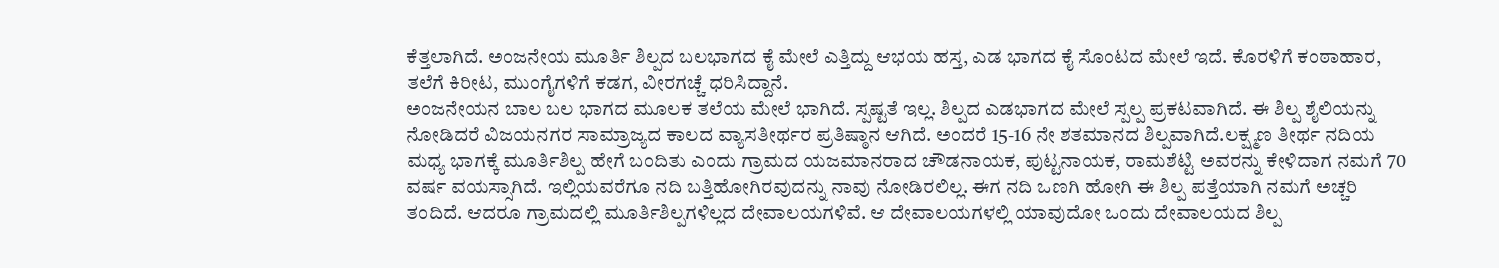ಕೆತ್ತಲಾಗಿದೆ. ಅಂಜನೇಯ ಮೂರ್ತಿ ಶಿಲ್ಪದ ಬಲಭಾಗದ ಕೈ ಮೇಲೆ ಎತ್ತಿದ್ದು ಆಭಯ ಹಸ್ತ, ಎಡ ಭಾಗದ ಕೈ ಸೊಂಟದ ಮೇಲೆ ಇದೆ. ಕೊರಳಿಗೆ ಕಂಠಾಹಾರ, ತಲೆಗೆ ಕಿರೀಟ, ಮುಂಗೈಗಳಿಗೆ ಕಡಗ, ವೀರಗಚ್ಚೆ ಧರಿಸಿದ್ದಾನೆ.
ಅಂಜನೇಯನ ಬಾಲ ಬಲ ಭಾಗದ ಮೂಲಕ ತಲೆಯ ಮೇಲೆ ಭಾಗಿದೆ. ಸ್ಪಷ್ಟತೆ ಇಲ್ಲ. ಶಿಲ್ಪದ ಎಡಭಾಗದ ಮೇಲೆ ಸ್ಪಲ್ಪ ಪ್ರಕಟವಾಗಿದೆ. ಈ ಶಿಲ್ಪ ಶೈಲಿಯನ್ನು ನೋಡಿದರೆ ವಿಜಯನಗರ ಸಾಮ್ರಾಜ್ಯದ ಕಾಲದ ವ್ಯಾಸತೀರ್ಥರ ಪ್ರತಿಷ್ಠಾನ ಆಗಿದೆ. ಅಂದರೆ 15-16 ನೇ ಶತಮಾನದ ಶಿಲ್ಪವಾಗಿದೆ.ಲಕ್ಷ್ಮಣ ತೀರ್ಥ ನದಿಯ ಮಧ್ಯ ಭಾಗಕ್ಕೆ ಮೂರ್ತಿಶಿಲ್ಪ ಹೇಗೆ ಬಂದಿತು ಎಂದು ಗ್ರಾಮದ ಯಜಮಾನರಾದ ಚೌಡನಾಯಕ, ಪುಟ್ಟನಾಯಕ, ರಾಮಶೆಟ್ಟಿ ಅವರನ್ನು ಕೇಳಿದಾಗ ನಮಗೆ 70 ವರ್ಷ ವಯಸ್ಸಾಗಿದೆ. ಇಲ್ಲಿಯವರೆಗೂ ನದಿ ಬತ್ತಿಹೋಗಿರವುದನ್ನು ನಾವು ನೋಡಿರಲಿಲ್ಲ. ಈಗ ನದಿ ಒಣಗಿ ಹೋಗಿ ಈ ಶಿಲ್ಪ ಪತ್ತೆಯಾಗಿ ನಮಗೆ ಅಚ್ಚರಿ ತಂದಿದೆ. ಆದರೂ ಗ್ರಾಮದಲ್ಲಿ ಮೂರ್ತಿಶಿಲ್ಪಗಳಿಲ್ಲದ ದೇವಾಲಯಗಳಿವೆ. ಆ ದೇವಾಲಯಗಳಲ್ಲಿ ಯಾವುದೋ ಒಂದು ದೇವಾಲಯದ ಶಿಲ್ಪ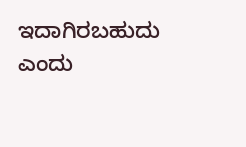ಇದಾಗಿರಬಹುದು ಎಂದು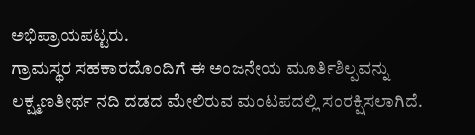ಅಭಿಪ್ರಾಯಪಟ್ಟರು.
ಗ್ರಾಮಸ್ಥರ ಸಹಕಾರದೊಂದಿಗೆ ಈ ಅಂಜನೇಯ ಮೂರ್ತಿಶಿಲ್ಪವನ್ನು ಲಕ್ಷ್ಮಣತೀರ್ಥ ನದಿ ದಡದ ಮೇಲಿರುವ ಮಂಟಪದಲ್ಲಿ ಸಂರಕ್ಷಿಸಲಾಗಿದೆ.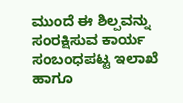ಮುಂದೆ ಈ ಶಿಲ್ಪವನ್ನು ಸಂರಕ್ಷಿಸುವ ಕಾರ್ಯ ಸಂಬಂಧಪಟ್ಟ ಇಲಾಖೆ ಹಾಗೂ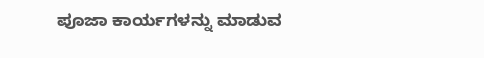ಪೂಜಾ ಕಾರ್ಯಗಳನ್ನು ಮಾಡುವ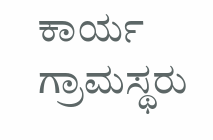ಕಾರ್ಯ ಗ್ರಾಮಸ್ಥರು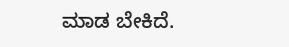ಮಾಡ ಬೇಕಿದೆ.